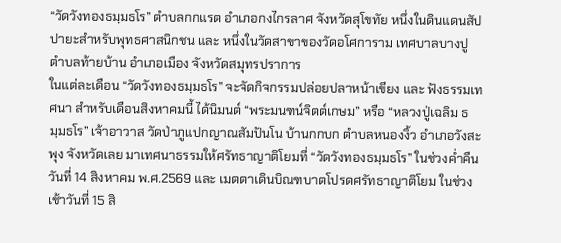“วัดวังทองธมฺมธโร” ตำบลกกแรต อำเภอกงไกรลาศ จังหวัดสุโขทัย หนึ่งในดินแดนสัปปายะสำหรับพุทธศาสนิกชน และ หนึ่งในวัดสาขาของวัดอโศการาม เทศบาลบางปู ตำบลท้ายบ้าน อำเภอเมือง จังหวัดสมุทรปราการ
ในแต่ละเดือน “วัดวังทองธมฺมธโร” จะจัดกิจกรรมปล่อยปลาหน้าเขียง และ ฟังธรรมเทศนา สำหรับเดือนสิงหาคมนี้ ได้นิมนต์ “พระมนฑน์จิตต์เกษม” หรือ “หลวงปู่เฉลิม ธมฺมธโร” เจ้าอาวาส วัดป่าภูแปกญาณสัมปันโน บ้านกกบก ตำบลหนองงิ้ว อำเภอวังสะพุง จังหวัดเลย มาเทศนาธรรมให้ศรัทธาญาติโยมที่ “วัดวังทองธมฺมธโร” ในช่วงค่ำคืนวันที่ 14 สิงหาคม พ.ศ.2569 และ เมตตาเดินบิณฑบาตโปรดศรัทธาญาติโยม ในช่วงเช้าวันที่ 15 สิ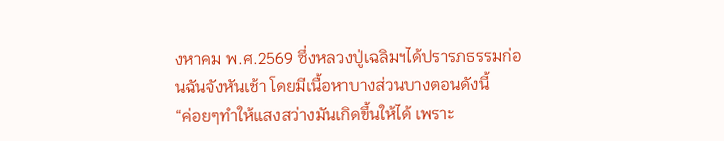งหาคม พ.ศ.2569 ซึ่งหลวงปู่เฉลิมฯได้ปรารภธรรมก่อนฉันจังหันเช้า โดยมีเนื้อหาบางส่วนบางตอนดังนี้
“ค่อยๆทำให้แสงสว่างมันเกิดขึ้นให้ได้ เพราะ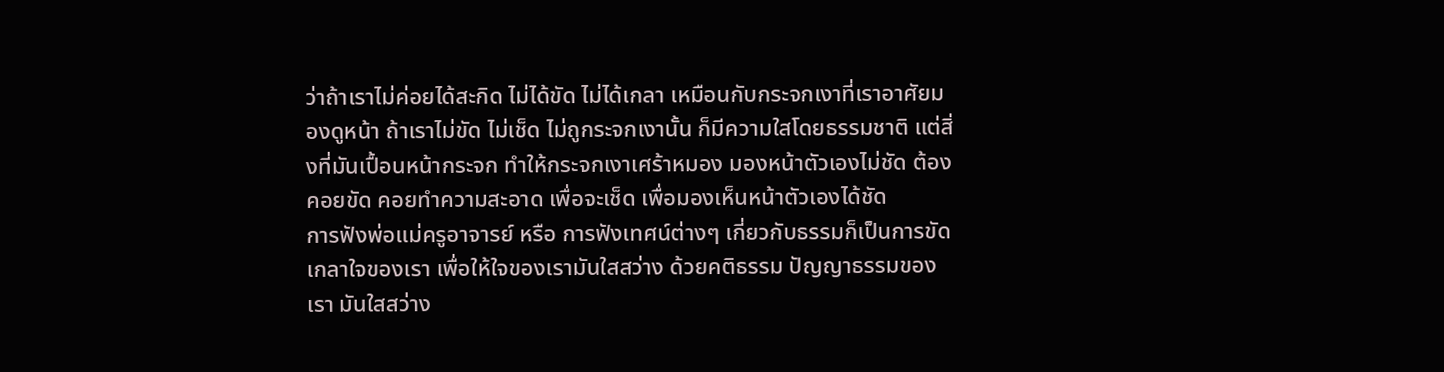ว่าถ้าเราไม่ค่อยได้สะกิด ไม่ได้ขัด ไม่ได้เกลา เหมือนกับกระจกเงาที่เราอาศัยมองดูหน้า ถ้าเราไม่ขัด ไม่เช็ด ไม่ถูกระจกเงานั้น ก็มีความใสโดยธรรมชาติ แต่สิ่งที่มันเปื้อนหน้ากระจก ทำให้กระจกเงาเศร้าหมอง มองหน้าตัวเองไม่ชัด ต้องคอยขัด คอยทำความสะอาด เพื่อจะเช็ด เพื่อมองเห็นหน้าตัวเองได้ชัด
การฟังพ่อแม่ครูอาจารย์ หรือ การฟังเทศน์ต่างๆ เกี่ยวกับธรรมก็เป็นการขัดเกลาใจของเรา เพื่อให้ใจของเรามันใสสว่าง ด้วยคติธรรม ปัญญาธรรมของเรา มันใสสว่าง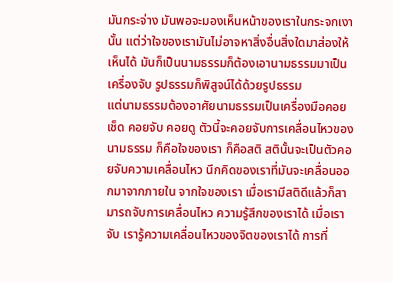มันกระจ่าง มันพอจะมองเห็นหน้าของเราในกระจกเงานั้น แต่ว่าใจของเรามันไม่อาจหาสิ่งอื่นสิ่งใดมาส่องให้เห็นได้ มันก็เป็นนามธรรมก็ต้องเอานามธรรมมาเป็นเครื่องจับ รูปธรรมก็พิสูจน์ได้ด้วยรูปธรรม
แต่นามธรรมต้องอาศัยนามธรรมเป็นเครื่องมือคอยเช็ด คอยจับ คอยดู ตัวนี้จะคอยจับการเคลื่อนไหวของนามธรรม ก็คือใจของเรา ก็คือสติ สตินั้นจะเป็นตัวคอยจับความเคลื่อนไหว นึกคิดของเราที่มันจะเคลื่อนออกมาจากภายใน จากใจของเรา เมื่อเรามีสติดีแล้วก็สามารถจับการเคลื่อนไหว ความรู้สึกของเราได้ เมื่อเราจับ เรารู้ความเคลื่อนไหวของจิตของเราได้ การที่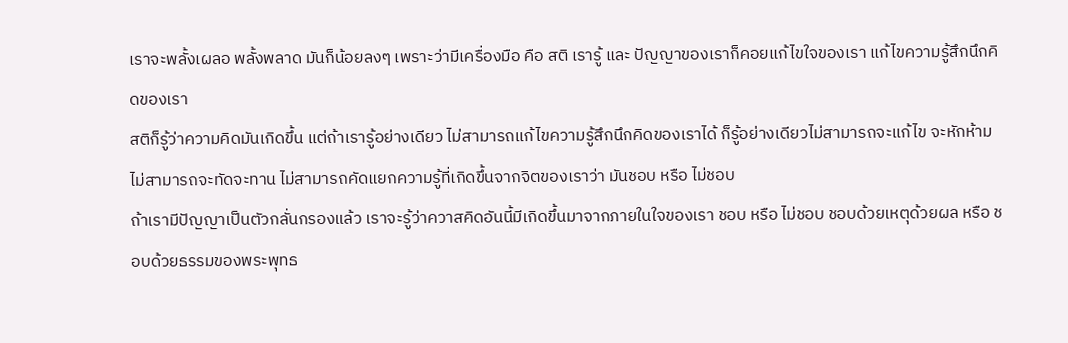เราจะพลั้งเผลอ พลั้งพลาด มันก็น้อยลงๆ เพราะว่ามีเครื่องมือ คือ สติ เรารู้ และ ปัญญาของเราก็คอยแก้ไขใจของเรา แก้ไขความรู้สึกนึกคิดของเรา
สติก็รู้ว่าความคิดมันเกิดขึ้น แต่ถ้าเรารู้อย่างเดียว ไม่สามารถแก้ไขความรู้สึกนึกคิดของเราได้ ก็รู้อย่างเดียวไม่สามารถจะแก้ไข จะหักห้าม ไม่สามารถจะทัดจะทาน ไม่สามารถคัดแยกความรู้ที่เกิดขึ้นจากจิตของเราว่า มันชอบ หรือ ไม่ชอบ
ถ้าเรามีปัญญาเป็นตัวกลั่นกรองแล้ว เราจะรู้ว่าควาสคิดอันนี้มีเกิดขึ้นมาจากภายในใจของเรา ชอบ หรือ ไม่ชอบ ชอบด้วยเหตุด้วยผล หรือ ชอบด้วยธรรมของพระพุทธ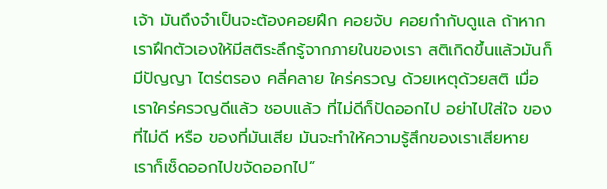เจ้า มันถึงจำเป็นจะต้องคอยฝึก คอยจับ คอยกำกับดูแล ถ้าหากเราฝึกตัวเองให้มีสติระลึกรู้จากภายในของเรา สติเกิดขึ้นแล้วมันก็มีปัญญา ไตร่ตรอง คลี่คลาย ใคร่ครวญ ด้วยเหตุด้วยสติ เมื่อเราใคร่ครวญดีแล้ว ชอบแล้ว ที่ไม่ดีก็ปัดออกไป อย่าไปใส่ใจ ของที่ไม่ดี หรือ ของที่มันเสีย มันจะทำให้ความรู้สึกของเราเสียหาย เราก็เช็ดออกไปขจัดออกไป”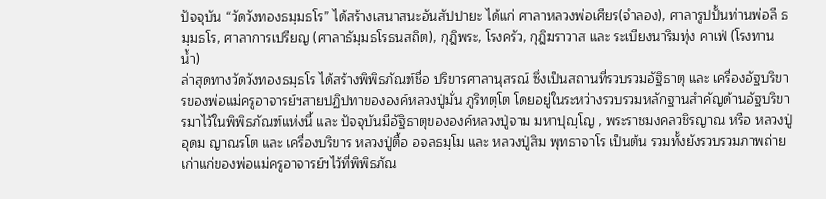ปัจจุบัน “วัดวังทองธมฺมธโร” ได้สร้างเสนาสนะอันสัปปายะ ได้แก่ ศาลาหลวงพ่อเศียร(จำลอง), ศาลารูปปั้นท่านพ่อลี ธมฺมธโร, ศาลาการเปรียญ (ศาลาธัมฺมธโรธนสถิต), กุฎิพระ, โรงครัว, กุฎิฆราวาส และ ระเบียงนาริมทุ่ง คาเฟ่ (โรงทานน้ำ)
ล่าสุดทางวัดวังทองธมฺธโร ได้สร้างพิพิธภัณฑ์ชื่อ ปริขารศาลานุสรณ์ ซึ่งเป็นสถานที่รวบรวมอัฐิธาตุ และ เครื่องอัฐบริขารของพ่อแม่ครูอาจารย์ฯสายปฏิปทาขององค์หลวงปู่มั่น ภูริทตฺโต โดยอยู่ในระหว่างรวบรวมหลักฐานสำคัญด้านอัฐบริขารมาไว้ในพิพิธภัณฑ์แห่งนี้ และ ปัจจุบันมีอัฐิธาตุขององค์หลวงปู่จาม มหาปุญฺโญ , พระราชมงคลวชิรญาณ หรือ หลวงปู่อุดม ญาณรโต และ เครื่องบริขาร หลวงปู่ตื้อ อจลธมฺโม และ หลวงปู่สิม พุทธาจาโร เป็นต้น รวมทั้งยังรวบรวมภาพถ่ายเก่าแก่ของพ่อแม่ครูอาจารย์ฯไว้ที่พิพิธภัณ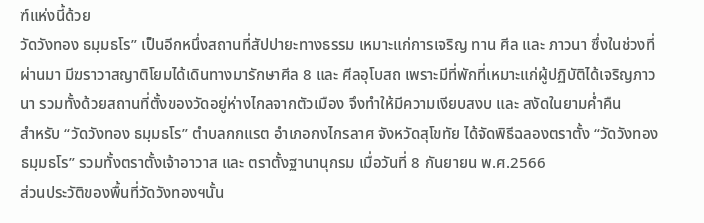ฑ์แห่งนี้ด้วย
วัดวังทอง ธมฺมธโร” เป็นอีกหนึ่งสถานที่สัปปายะทางธรรม เหมาะแก่การเจริญ ทาน ศีล และ ภาวนา ซึ่งในช่วงที่ผ่านมา มีฆราวาสญาติโยมได้เดินทางมารักษาศีล 8 และ ศีลอุโบสถ เพราะมีที่พักที่เหมาะแก่ผู้ปฏิบัติได้เจริญภาวนา รวมทั้งด้วยสถานที่ตั้งของวัดอยู่ห่างไกลจากตัวเมือง จึงทำให้มีความเงียบสงบ และ สงัดในยามค่ำคืน
สำหรับ “วัดวังทอง ธมฺมธโร” ตำบลกกแรต อำเภอกงไกรลาศ จังหวัดสุโขทัย ได้จัดพิธีฉลองตราตั้ง “วัดวังทอง ธมฺมธโร” รวมทั้งตราตั้งเจ้าอาวาส และ ตราตั้งฐานานุกรม เมื่อวันที่ 8 กันยายน พ.ศ.2566
ส่วนประวัติของพื้นที่วัดวังทองฯนั้น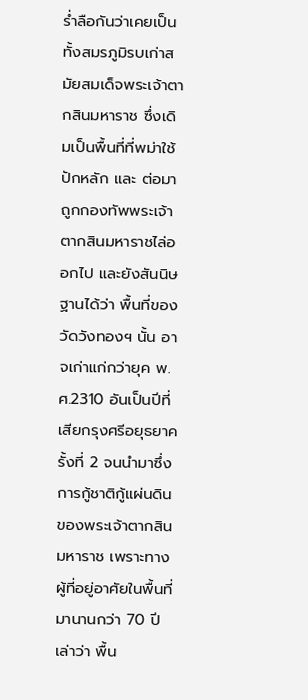ร่ำลือกันว่าเคยเป็นทั้งสมรภูมิรบเก่าสมัยสมเด็จพระเจ้าตากสินมหาราช ซึ่งเดิมเป็นพื้นที่ที่พม่าใช้ปักหลัก และ ต่อมาถูกกองทัพพระเจ้าตากสินมหาราชไล่ออกไป และยังสันนิษฐานได้ว่า พื้นที่ของวัดวังทองฯ นั้น อาจเก่าแก่กว่ายุค พ.ศ.2310 อันเป็นปีที่เสียกรุงศรีอยุธยาครั้งที่ 2 จนนำมาซึ่งการกู้ชาติกู้แผ่นดินของพระเจ้าตากสินมหาราช เพราะทางผู้ที่อยู่อาศัยในพื้นที่มานานกว่า 70 ปี เล่าว่า พื้น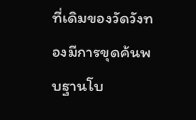ที่เดิมของวัดวังทองมีการขุดค้นพบฐานโบ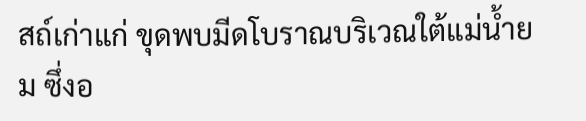สถ์เก่าแก่ ขุดพบมีดโบราณบริเวณใต้แม่น้ำยม ซึ่งอ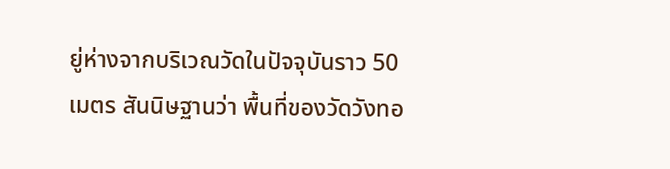ยู่ห่างจากบริเวณวัดในปัจจุบันราว 50 เมตร สันนิษฐานว่า พื้นที่ของวัดวังทอ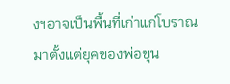งฯอาจเป็นพื้นที่เก่าแก่โบราณมาตั้งแต่ยุคของพ่อขุน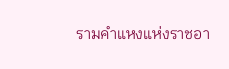รามคำแหงแห่งราชอา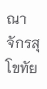ณาจักรสุโขทัย